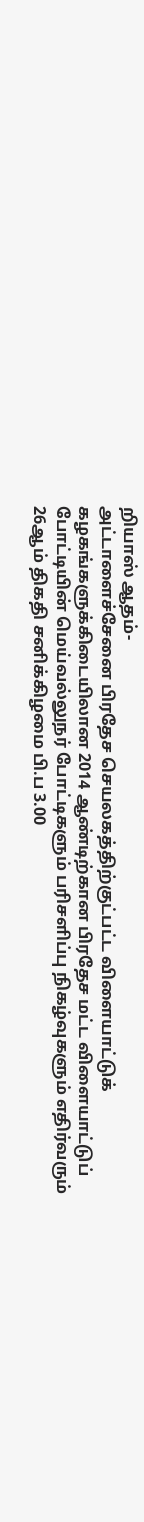றியாஸ் ஆதம்-
அட்டாளைச்சேனை பிரதேச செயலகத்திற்குட்பட்ட விளையாட்டுக் கழகங்களுக்கிடையிலான 2014 ஆண்டிற்கான பிரதேச மட்ட விளையாட்டுப் போட்டியின் மெய்வல்லுநர் போட்டிகளும் பரிசளிப்பு நிகழ்வுகளும் எதிர்வரும் 26ஆம் திகதி சனிக்கிழமை பி.ப 3.00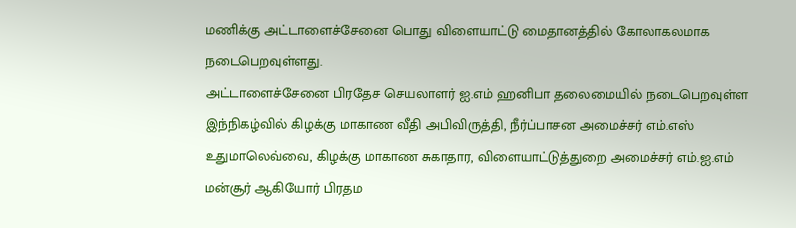மணிக்கு அட்டாளைச்சேனை பொது விளையாட்டு மைதானத்தில் கோலாகலமாக நடைபெறவுள்ளது.
அட்டாளைச்சேனை பிரதேச செயலாளர் ஐ.எம் ஹனிபா தலைமையில் நடைபெறவுள்ள இந்நிகழ்வில் கிழக்கு மாகாண வீதி அபிவிருத்தி, நீர்ப்பாசன அமைச்சர் எம்.எஸ் உதுமாலெவ்வை, கிழக்கு மாகாண சுகாதார, விளையாட்டுத்துறை அமைச்சர் எம்.ஐ.எம் மன்சூர் ஆகியோர் பிரதம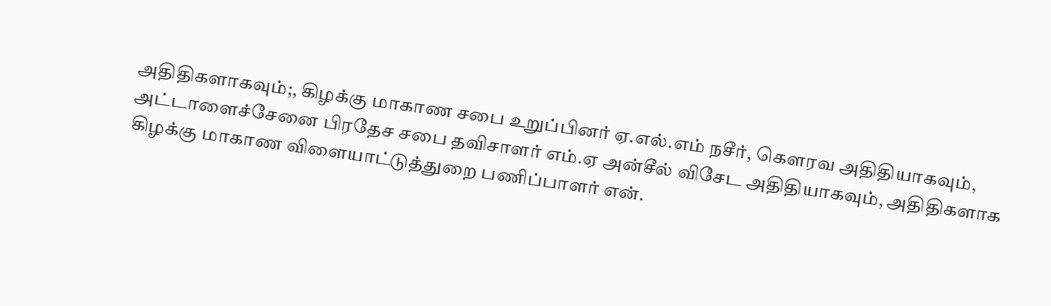அதிதிகளாகவும்;, கிழக்கு மாகாண சபை உறுப்பினர் ஏ.எல்.எம் நசீர், கௌரவ அதிதியாகவும், அட்டாளைச்சேனை பிரதேச சபை தவிசாளர் எம்.ஏ அன்சீல் விசேட அதிதியாகவும், அதிதிகளாக கிழக்கு மாகாண விளையாட்டுத்துறை பணிப்பாளர் என்.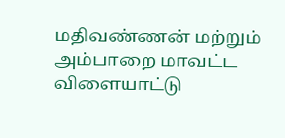மதிவண்ணன் மற்றும் அம்பாறை மாவட்ட விளையாட்டு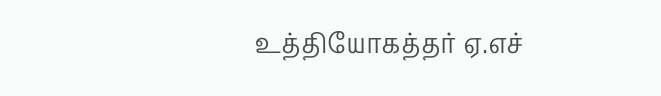உத்தியோகத்தர் ஏ.எச்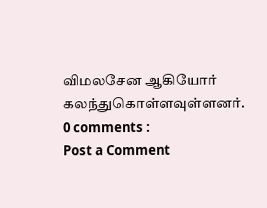விமலசேன ஆகியோர் கலந்துகொள்ளவுள்ளனர்.
0 comments :
Post a Comment